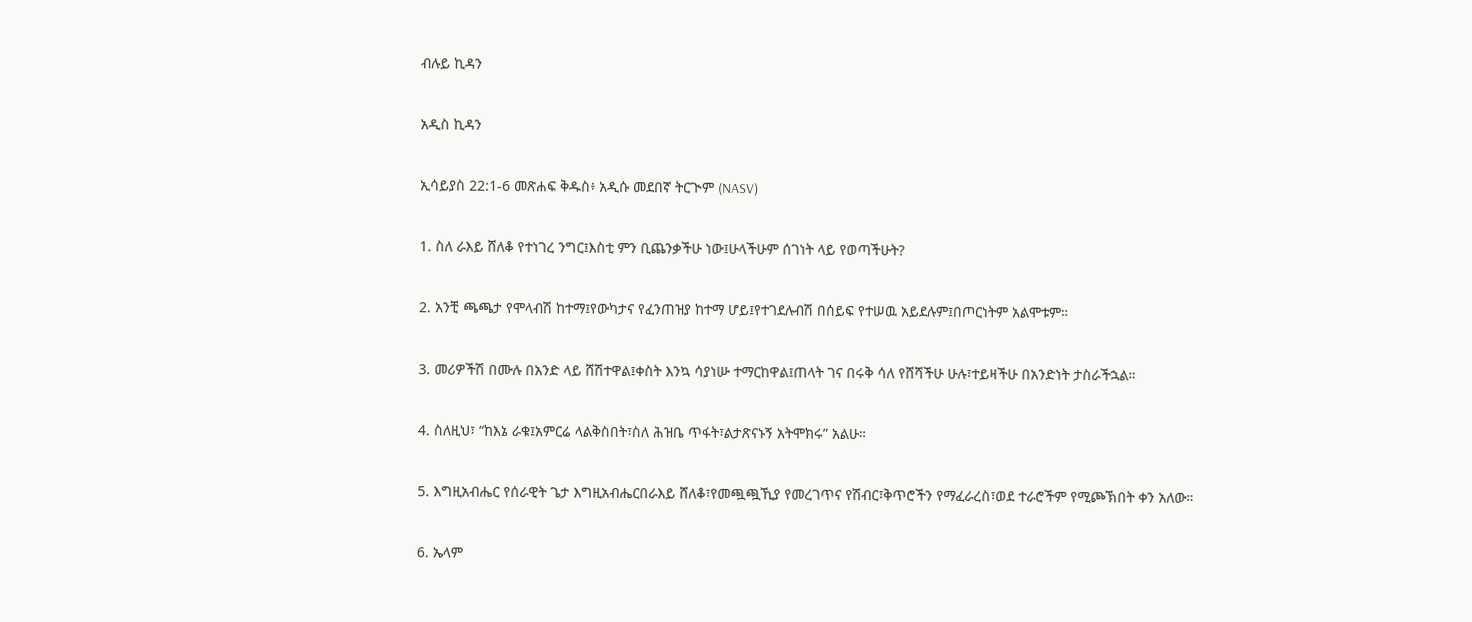ብሉይ ኪዳን

አዲስ ኪዳን

ኢሳይያስ 22:1-6 መጽሐፍ ቅዱስ፥ አዲሱ መደበኛ ትርጒም (NASV)

1. ስለ ራእይ ሸለቆ የተነገረ ንግር፤እስቲ ምን ቢጨንቃችሁ ነው፤ሁላችሁም ሰገነት ላይ የወጣችሁት?

2. አንቺ ጫጫታ የሞላብሽ ከተማ፤የውካታና የፈንጠዝያ ከተማ ሆይ፤የተገደሉብሽ በሰይፍ የተሠዉ አይደሉም፤በጦርነትም አልሞቱም።

3. መሪዎችሽ በሙሉ በአንድ ላይ ሸሽተዋል፤ቀስት እንኳ ሳያነሡ ተማርከዋል፤ጠላት ገና በሩቅ ሳለ የሸሻችሁ ሁሉ፣ተይዛችሁ በአንድነት ታስራችኋል።

4. ስለዚህ፣ “ከእኔ ራቁ፤አምርሬ ላልቅስበት፣ስለ ሕዝቤ ጥፋት፣ልታጽናኑኝ አትሞክሩ” አልሁ።

5. እግዚአብሔር የሰራዊት ጌታ እግዚአብሔርበራእይ ሸለቆ፣የመጯጯኺያ የመረገጥና የሽብር፣ቅጥሮችን የማፈራረስ፣ወደ ተራሮችም የሚጮኽበት ቀን አለው።

6. ኤላም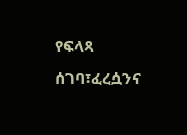የፍላጻ ሰገባ፣ፈረሷንና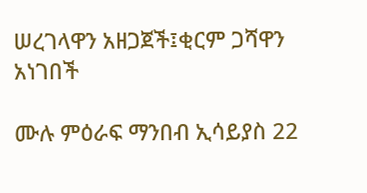ሠረገላዋን አዘጋጀች፤ቂርም ጋሻዋን አነገበች

ሙሉ ምዕራፍ ማንበብ ኢሳይያስ 22